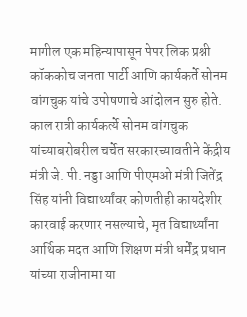मागील एक महिन्यापासून पेपर लिक प्रश्नी कॉककोच जनता पार्टी आणि कार्यकर्ते सोनम वांगचुक यांचे उपोषणाचे आंदोलन सुरु होते. काल रात्री कार्यकर्त्ये सोनम वांगचुक यांच्याबरोबरील चर्चेत सरकारच्यावतीने केंद्रीय मंत्री जे. पी. नड्डा आणि पीएमओ मंत्री जितेंद्र सिंह यांनी विद्यार्थ्यांवर कोणतीही कायदेशीर कारवाई करणार नसल्याचे, मृत विद्यार्थ्यांना आर्थिक मदत आणि शिक्षण मंत्री धर्मेंद्र प्रधान यांच्या राजीनामा या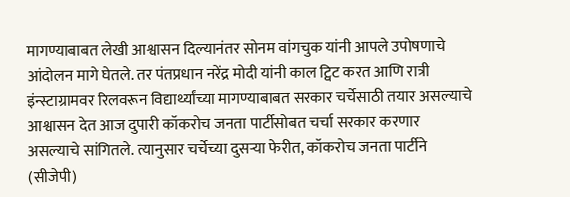मागण्याबाबत लेखी आश्वासन दिल्यानंतर सोनम वांगचुक यांनी आपले उपोषणाचे आंदोलन मागे घेतले. तर पंतप्रधान नरेंद्र मोदी यांनी काल ट्विट करत आणि रात्री इंन्स्टाग्रामवर रिलवरून विद्यार्थ्यांच्या मागण्याबाबत सरकार चर्चेसाठी तयार असल्याचे आश्वासन देत आज दुपारी कॉकरोच जनता पार्टीसोबत चर्चा सरकार करणार असल्याचे सांगितले. त्यानुसार चर्चेच्या दुसऱ्या फेरीत, कॉकरोच जनता पार्टीने (सीजेपी)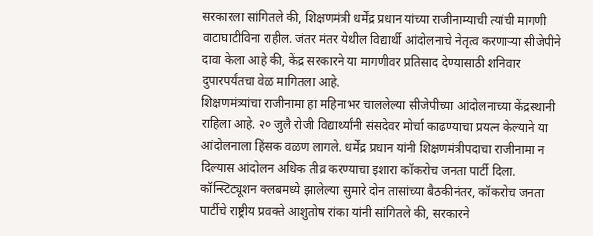सरकारला सांगितले की, शिक्षणमंत्री धर्मेंद्र प्रधान यांच्या राजीनाम्याची त्यांची मागणी वाटाघाटीविना राहील. जंतर मंतर येथील विद्यार्थी आंदोलनाचे नेतृत्व करणाऱ्या सीजेपीने दावा केला आहे की, केंद्र सरकारने या मागणीवर प्रतिसाद देण्यासाठी शनिवार दुपारपर्यंतचा वेळ मागितला आहे.
शिक्षणमंत्र्यांचा राजीनामा हा महिनाभर चाललेल्या सीजेपीच्या आंदोलनाच्या केंद्रस्थानी राहिला आहे. २० जुलै रोजी विद्यार्थ्यांनी संसदेवर मोर्चा काढण्याचा प्रयत्न केल्याने या आंदोलनाला हिंसक वळण लागले. धर्मेंद्र प्रधान यांनी शिक्षणमंत्रीपदाचा राजीनामा न दिल्यास आंदोलन अधिक तीव्र करण्याचा इशारा कॉकरोच जनता पार्टी दिला.
कॉन्स्टिट्यूशन क्लबमध्ये झालेल्या सुमारे दोन तासांच्या बैठकीनंतर, कॉकरोच जनता पार्टीचे राष्ट्रीय प्रवक्ते आशुतोष रांका यांनी सांगितले की, सरकारने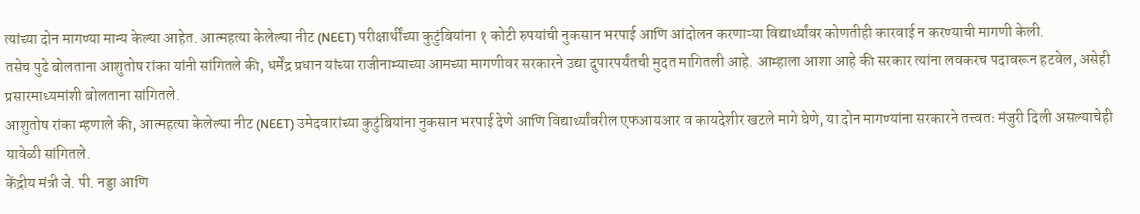त्यांच्या दोन मागण्या मान्य केल्या आहेत. आत्महत्या केलेल्या नीट (NEET) परीक्षार्थींच्या कुटुंबियांना १ कोटी रुपयांची नुकसान भरपाई आणि आंदोलन करणाऱ्या विद्यार्थ्यांवर कोणतीही कारवाई न करण्याची मागणी केली.
तसेच पुढे बोलताना आशुतोष रांका यांनी सांगितले की, धर्मेंद्र प्रधान यांच्या राजीनाम्याच्या आमच्या मागणीवर सरकारने उद्या दुपारपर्यंतची मुदत मागितली आहे. आम्हाला आशा आहे की सरकार त्यांना लवकरच पदावरून हटवेल, असेही प्रसारमाध्यमांशी बोलताना सांगितले.
आशुतोष रांका म्हणाले की, आत्महत्या केलेल्या नीट (NEET) उमेदवारांच्या कुटुंबियांना नुकसान भरपाई देणे आणि विद्यार्थ्यांवरील एफआयआर व कायदेशीर खटले मागे घेणे, या दोन मागण्यांना सरकारने तत्त्वतः मंजुरी दिली असल्याचेही यावेळी सांगितले.
केंद्रीय मंत्री जे. पी. नड्डा आणि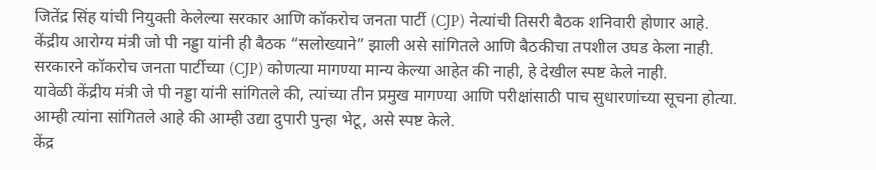जितेंद्र सिंह यांची नियुक्ती केलेल्या सरकार आणि कॉकरोच जनता पार्टी (CJP) नेत्यांची तिसरी बैठक शनिवारी होणार आहे.
केंद्रीय आरोग्य मंत्री जो पी नड्डा यांनी ही बैठक “सलोख्याने” झाली असे सांगितले आणि बैठकीचा तपशील उघड केला नाही. सरकारने कॉकरोच जनता पार्टीच्या (CJP) कोणत्या मागण्या मान्य केल्या आहेत की नाही, हे देखील स्पष्ट केले नाही.
यावेळी केंद्रीय मंत्री जे पी नड्डा यांनी सांगितले की, त्यांच्या तीन प्रमुख मागण्या आणि परीक्षांसाठी पाच सुधारणांच्या सूचना होत्या. आम्ही त्यांना सांगितले आहे की आम्ही उद्या दुपारी पुन्हा भेटू, असे स्पष्ट केले.
केंद्र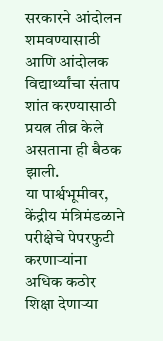सरकारने आंदोलन शमवण्यासाठी आणि आंदोलक विद्यार्थ्यांचा संताप शांत करण्यासाठी प्रयत्न तीव्र केले असताना ही बैठक झाली.
या पार्श्वभूमीवर, केंद्रीय मंत्रिमंडळाने परीक्षेचे पेपरफुटी करणाऱ्यांना अधिक कठोर शिक्षा देणाऱ्या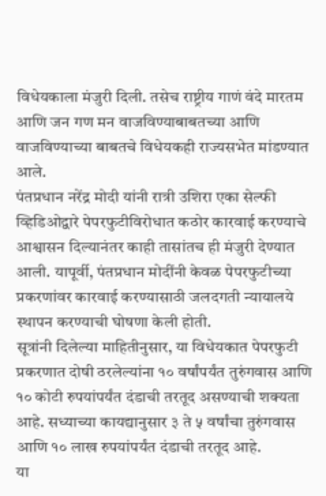विधेयकाला मंजुरी दिली. तसेच राष्ट्रीय गाणं वंदे मारतम आणि जन गण मन वाजविण्याबाबतच्या आणि वाजविण्याच्या बाबतचे विधेयकही राज्यसभेत मांडण्यात आले.
पंतप्रधान नरेंद्र मोदी यांनी रात्री उशिरा एका सेल्फी व्हिडिओद्वारे पेपरफुटीविरोधात कठोर कारवाई करण्याचे आश्वासन दिल्यानंतर काही तासांतच ही मंजुरी देण्यात आली. यापूर्वी, पंतप्रधान मोदींनी केवळ पेपरफुटीच्या प्रकरणांवर कारवाई करण्यासाठी जलदगती न्यायालये स्थापन करण्याची घोषणा केली होती.
सूत्रांनी दिलेल्या माहितीनुसार, या विधेयकात पेपरफुटी प्रकरणात दोषी ठरलेल्यांना १० वर्षांपर्यंत तुरुंगवास आणि १० कोटी रुपयांपर्यंत दंडाची तरतूद असण्याची शक्यता आहे. सध्याच्या कायद्यानुसार ३ ते ५ वर्षांचा तुरुंगवास आणि १० लाख रुपयांपर्यंत दंडाची तरतूद आहे.
या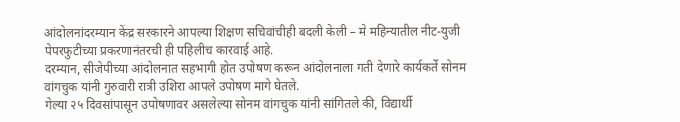आंदोलनांदरम्यान केंद्र सरकारने आपल्या शिक्षण सचिवांचीही बदली केली – मे महिन्यातील नीट-युजी पेपरफुटीच्या प्रकरणानंतरची ही पहिलीच कारवाई आहे.
दरम्यान, सीजेपीच्या आंदोलनात सहभागी होत उपोषण करून आंदोलनाला गती देणारे कार्यकर्ते सोनम वांगचुक यांनी गुरुवारी रात्री उशिरा आपले उपोषण मागे घेतले.
गेल्या २५ दिवसांपासून उपोषणावर असलेल्या सोनम वांगचुक यांनी सांगितले की, विद्यार्थी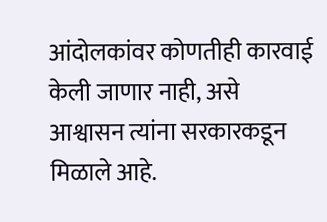आंदोलकांवर कोणतीही कारवाई केली जाणार नाही, असे आश्वासन त्यांना सरकारकडून मिळाले आहे.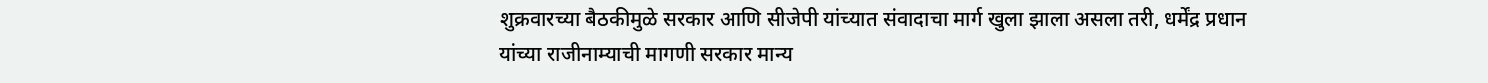शुक्रवारच्या बैठकीमुळे सरकार आणि सीजेपी यांच्यात संवादाचा मार्ग खुला झाला असला तरी, धर्मेंद्र प्रधान यांच्या राजीनाम्याची मागणी सरकार मान्य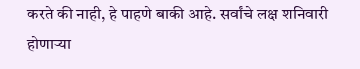करते की नाही, हे पाहणे बाकी आहे. सर्वांचे लक्ष शनिवारी होणाऱ्या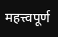महत्त्वपूर्ण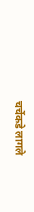चर्चेकडे लागले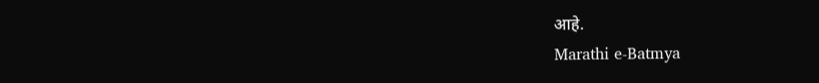आहे.
Marathi e-Batmya